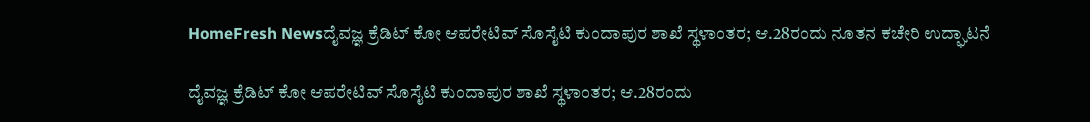HomeFresh Newsದೈವಜ್ಞ ಕ್ರೆಡಿಟ್ ಕೋ ಆಪರೇಟಿವ್ ಸೊಸೈಟಿ ಕುಂದಾಪುರ ಶಾಖೆ ಸ್ಥಳಾಂತರ; ಆ.28ರಂದು ನೂತನ ಕಚೇರಿ ಉದ್ಘಾಟನೆ

ದೈವಜ್ಞ ಕ್ರೆಡಿಟ್ ಕೋ ಆಪರೇಟಿವ್ ಸೊಸೈಟಿ ಕುಂದಾಪುರ ಶಾಖೆ ಸ್ಥಳಾಂತರ; ಆ.28ರಂದು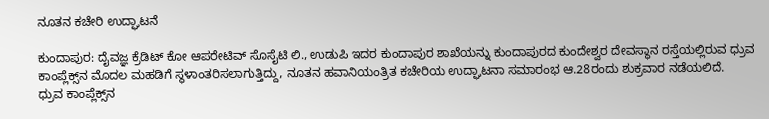ನೂತನ ಕಚೇರಿ ಉದ್ಘಾಟನೆ

ಕುಂದಾಪುರ: ದೈವಜ್ಞ ಕ್ರೆಡಿಟ್ ಕೋ ಆಪರೇಟಿವ್ ಸೊಸೈಟಿ ಲಿ., ಉಡುಪಿ ಇದರ ಕುಂದಾಪುರ ಶಾಖೆಯನ್ನು ಕುಂದಾಪುರದ ಕುಂದೇಶ್ವರ ದೇವಸ್ಥಾನ ರಸ್ತೆಯಲ್ಲಿರುವ ಧ್ರುವ ಕಾಂಪ್ಲೆಕ್ಸ್‌ನ ಮೊದಲ ಮಹಡಿಗೆ ಸ್ಥಳಾಂತರಿಸಲಾಗುತ್ತಿದ್ದು, ನೂತನ ಹವಾನಿಯಂತ್ರಿತ ಕಚೇರಿಯ ಉದ್ಘಾಟನಾ ಸಮಾರಂಭ ಆ.28ರಂದು ಶುಕ್ರವಾರ ನಡೆಯಲಿದೆ.
ಧ್ರುವ ಕಾಂಪ್ಲೆಕ್ಸ್‌ನ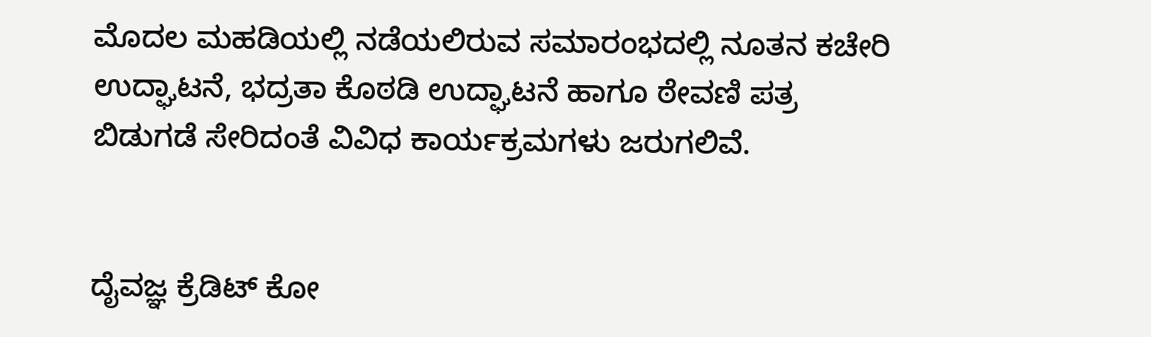ಮೊದಲ ಮಹಡಿಯಲ್ಲಿ ನಡೆಯಲಿರುವ ಸಮಾರಂಭದಲ್ಲಿ ನೂತನ ಕಚೇರಿ ಉದ್ಘಾಟನೆ, ಭದ್ರತಾ ಕೊಠಡಿ ಉದ್ಘಾಟನೆ ಹಾಗೂ ಠೇವಣಿ ಪತ್ರ ಬಿಡುಗಡೆ ಸೇರಿದಂತೆ ವಿವಿಧ ಕಾರ್ಯಕ್ರಮಗಳು ಜರುಗಲಿವೆ.


ದೈವಜ್ಞ ಕ್ರೆಡಿಟ್ ಕೋ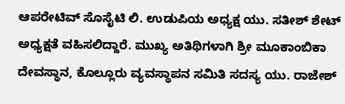ಆಪರೇಟಿವ್ ಸೊಸೈಟಿ ಲಿ. ಉಡುಪಿಯ ಅಧ್ಯಕ್ಷ ಯು. ಸತೀಶ್ ಶೇಟ್ ಅಧ್ಯಕ್ಷತೆ ವಹಿಸಲಿದ್ದಾರೆ. ಮುಖ್ಯ ಅತಿಥಿಗಳಾಗಿ ಶ್ರೀ ಮೂಕಾಂಬಿಕಾ ದೇವಸ್ಥಾನ, ಕೊಲ್ಲೂರು ವ್ಯವಸ್ಥಾಪನ ಸಮಿತಿ ಸದಸ್ಯ ಯು. ರಾಜೇಶ್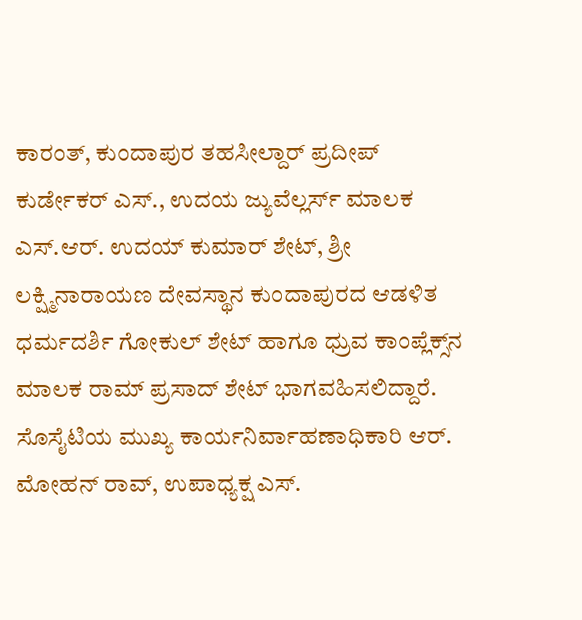ಕಾರಂತ್, ಕುಂದಾಪುರ ತಹಸೀಲ್ದಾರ್ ಪ್ರದೀಪ್ ಕುರ್ಡೇಕರ್ ಎಸ್., ಉದಯ ಜ್ಯುವೆಲ್ಲರ್ಸ್ ಮಾಲಕ ಎಸ್.ಆರ್. ಉದಯ್ ಕುಮಾರ್ ಶೇಟ್, ಶ್ರೀ ಲಕ್ಷ್ಮಿನಾರಾಯಣ ದೇವಸ್ಥಾನ ಕುಂದಾಪುರದ ಆಡಳಿತ ಧರ್ಮದರ್ಶಿ ಗೋಕುಲ್ ಶೇಟ್ ಹಾಗೂ ಧ್ರುವ ಕಾಂಪ್ಲೆಕ್ಸ್‌ನ ಮಾಲಕ ರಾಮ್ ಪ್ರಸಾದ್ ಶೇಟ್ ಭಾಗವಹಿಸಲಿದ್ದಾರೆ.
ಸೊಸೈಟಿಯ ಮುಖ್ಯ ಕಾರ್ಯನಿರ್ವಾಹಣಾಧಿಕಾರಿ ಆರ್. ಮೋಹನ್ ರಾವ್, ಉಪಾಧ್ಯಕ್ಷ ಎಸ್.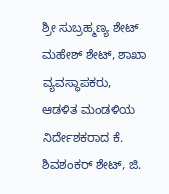ಶ್ರೀ ಸುಬ್ರಹ್ಮಣ್ಯ ಶೇಟ್ ಮಹೇಶ್ ಶೇಟ್, ಶಾಖಾ ವ್ಯವಸ್ಥಾಪಕರು,
ಆಡಳಿತ ಮಂಡಳಿಯ ನಿರ್ದೇಶಕರಾದ ಕೆ. ಶಿವಶಂಕರ್ ಶೇಟ್, ಜಿ.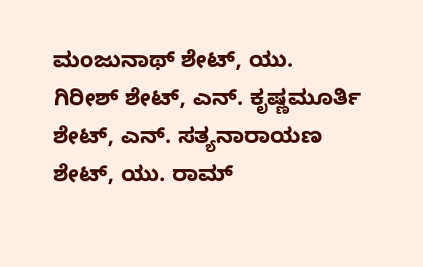ಮಂಜುನಾಥ್ ಶೇಟ್, ಯು. ಗಿರೀಶ್ ಶೇಟ್, ಎನ್. ಕೃಷ್ಣಮೂರ್ತಿ ಶೇಟ್, ಎನ್. ಸತ್ಯನಾರಾಯಣ ಶೇಟ್, ಯು. ರಾಮ್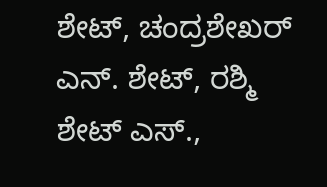ಶೇಟ್, ಚಂದ್ರಶೇಖರ್ ಎನ್. ಶೇಟ್, ರಶ್ಮಿ ಶೇಟ್ ಎಸ್.,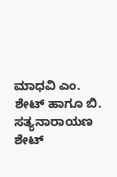ಮಾಧವಿ ಎಂ. ಶೇಟ್ ಹಾಗೂ ಬಿ. ಸತ್ಯನಾರಾಯಣ ಶೇಟ್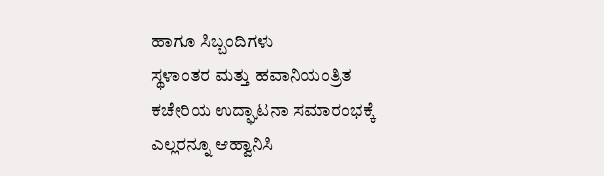ಹಾಗೂ ಸಿಬ್ಬಂದಿಗಳು
ಸ್ಥಳಾಂತರ ಮತ್ತು ಹವಾನಿಯಂತ್ರಿತ ಕಚೇರಿಯ ಉದ್ಘಾಟನಾ ಸಮಾರಂಭಕ್ಕೆ ಎಲ್ಲರನ್ನೂ ಆಹ್ವಾನಿಸಿ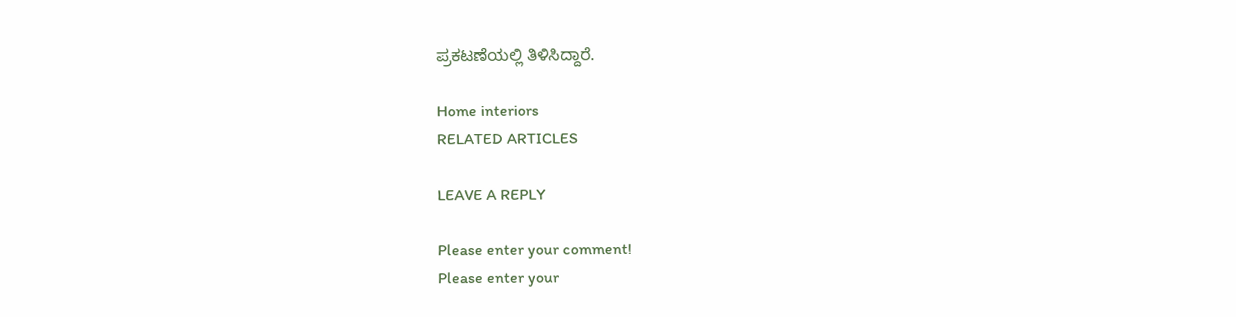ಪ್ರಕಟಣೆಯಲ್ಲಿ ತಿಳಿಸಿದ್ದಾರೆ.

Home interiors
RELATED ARTICLES

LEAVE A REPLY

Please enter your comment!
Please enter your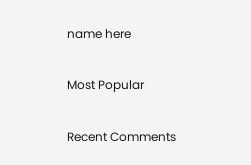name here

Most Popular

Recent Comments